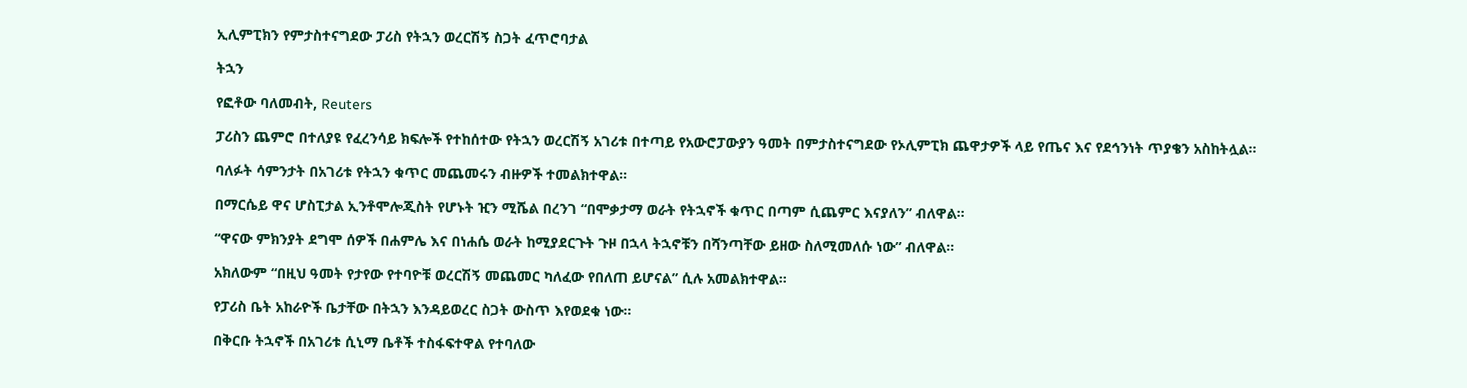ኢሊምፒክን የምታስተናግደው ፓሪስ የትኋን ወረርሽኝ ስጋት ፈጥሮባታል

ትኋን

የፎቶው ባለመብት, Reuters

ፓሪስን ጨምሮ በተለያዩ የፈረንሳይ ክፍሎች የተከሰተው የትኋን ወረርሽኝ አገሪቱ በተጣይ የአውሮፓውያን ዓመት በምታስተናግደው የኦሊምፒክ ጨዋታዎች ላይ የጤና እና የደኅንነት ጥያቄን አስከትሏል።

ባለፉት ሳምንታት በአገሪቱ የትኋን ቁጥር መጨመሩን ብዙዎች ተመልክተዋል።

በማርሴይ ዋና ሆስፒታል ኢንቶሞሎጂስት የሆኑት ዢን ሚሼል በረንገ “በሞቃታማ ወራት የትኋኖች ቁጥር በጣም ሲጨምር እናያለን” ብለዋል።

“ዋናው ምክንያት ደግሞ ሰዎች በሐምሌ እና በነሐሴ ወራት ከሚያደርጉት ጉዞ በኋላ ትኋኖቹን በሻንጣቸው ይዘው ስለሚመለሱ ነው” ብለዋል።

አክለውም “በዚህ ዓመት የታየው የተባዮቹ ወረርሽኝ መጨመር ካለፈው የበለጠ ይሆናል” ሲሉ አመልክተዋል።

የፓሪስ ቤት አከራዮች ቤታቸው በትኋን እንዳይወረር ስጋት ውስጥ እየወደቁ ነው።

በቅርቡ ትኋኖች በአገሪቱ ሲኒማ ቤቶች ተስፋፍተዋል የተባለው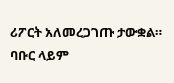ሪፖርት አለመረጋገጡ ታውቋል። ባቡር ላይም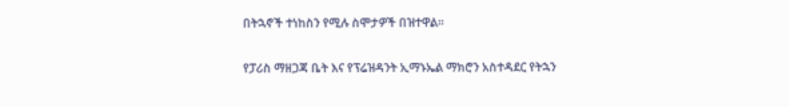በትኋኖች ተነከስን የሚሉ ስሞታዎች በዝተዋል።

የፓሪስ ማዘጋጃ ቤት እና የፕሬዝዳንት ኢማኑኤል ማክሮን አስተዳደር የትኋን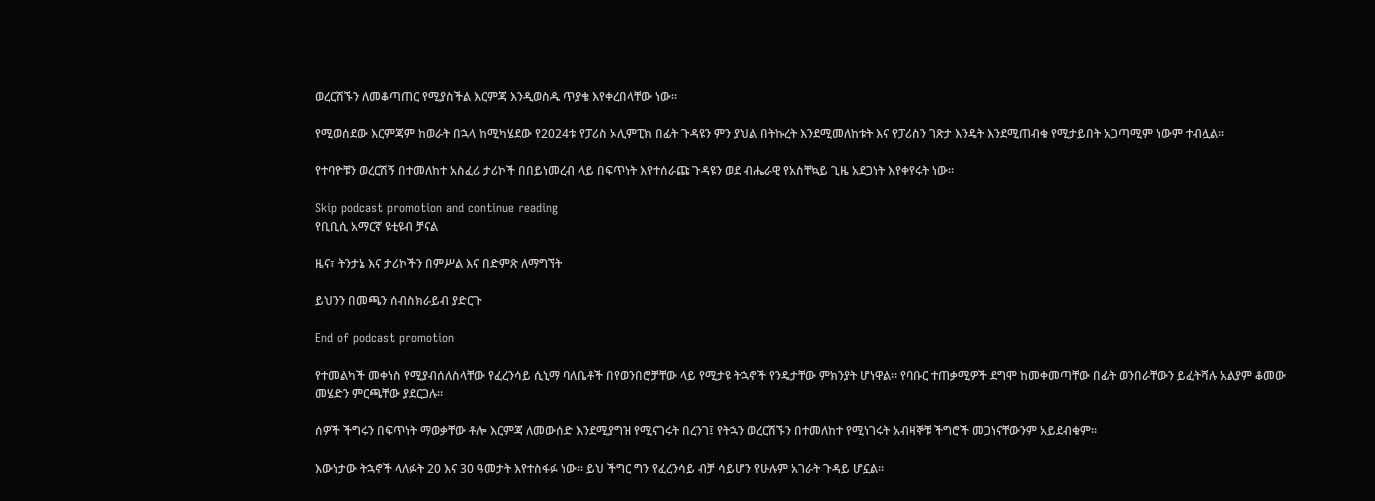ወረርሽኙን ለመቆጣጠር የሚያስችል እርምጃ እንዲወስዱ ጥያቄ እየቀረበላቸው ነው።

የሚወሰደው እርምጃም ከወራት በኋላ ከሚካሄደው የ2024ቱ የፓሪስ ኦሊምፒክ በፊት ጉዳዩን ምን ያህል በትኩረት እንደሚመለከቱት እና የፓሪስን ገጽታ እንዴት እንደሚጠብቁ የሚታይበት አጋጣሚም ነውም ተብሏል።

የተባዮቹን ወረርሽኝ በተመለከተ አስፈሪ ታሪኮች በበይነመረብ ላይ በፍጥነት እየተሰራጩ ጉዳዩን ወደ ብሔራዊ የአስቸኳይ ጊዜ አደጋነት እየቀየሩት ነው።

Skip podcast promotion and continue reading
የቢቢሲ አማርኛ ዩቲዩብ ቻናል

ዜና፣ ትንታኔ እና ታሪኮችን በምሥል እና በድምጽ ለማግኘት

ይህንን በመጫን ሰብስክራይብ ያድርጉ

End of podcast promotion

የተመልካች መቀነስ የሚያብሰለስላቸው የፈረንሳይ ሲኒማ ባለቤቶች በየወንበሮቻቸው ላይ የሚታዩ ትኋኖች የንዴታቸው ምክንያት ሆነዋል። የባቡር ተጠቃሚዎች ደግሞ ከመቀመጣቸው በፊት ወንበራቸውን ይፈትሻሉ አልያም ቆመው መሄድን ምርጫቸው ያደርጋሉ።

ሰዎች ችግሩን በፍጥነት ማወቃቸው ቶሎ እርምጃ ለመውሰድ እንደሚያግዝ የሚናገሩት በረንገ፤ የትኋን ወረርሽኙን በተመለከተ የሚነገሩት አብዛኞቹ ችግሮች መጋነናቸውንም አይደብቁም።

እውነታው ትኋኖች ላለፉት 20 እና 30 ዓመታት እየተስፋፉ ነው። ይህ ችግር ግን የፈረንሳይ ብቻ ሳይሆን የሁሉም አገራት ጉዳይ ሆኗል።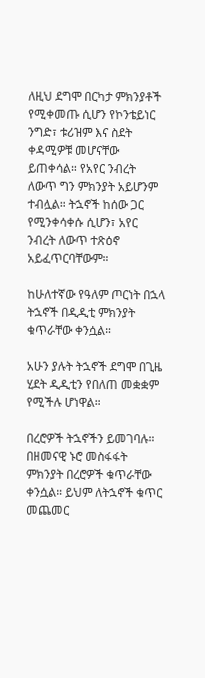ለዚህ ደግሞ በርካታ ምክንያቶች የሚቀመጡ ሲሆን የኮንቴይነር ንግድ፣ ቱሪዝም እና ስደት ቀዳሚዎቹ መሆናቸው ይጠቀሳል። የአየር ንብረት ለውጥ ግን ምክንያት አይሆንም ተብሏል። ትኋኖች ከሰው ጋር የሚንቀሳቀሱ ሲሆን፣ አየር ንብረት ለውጥ ተጽዕኖ አይፈጥርባቸውም።

ከሁለተኛው የዓለም ጦርነት በኋላ ትኋኖች በዲዲቲ ምክንያት ቁጥራቸው ቀንሷል።

አሁን ያሉት ትኋኖች ደግሞ በጊዜ ሂደት ዲዲቲን የበለጠ መቋቋም የሚችሉ ሆነዋል።

በረሮዎች ትኋኖችን ይመገባሉ። በዘመናዊ ኑሮ መስፋፋት ምክንያት በረሮዎች ቁጥራቸው ቀንሷል። ይህም ለትኋኖች ቁጥር መጨመር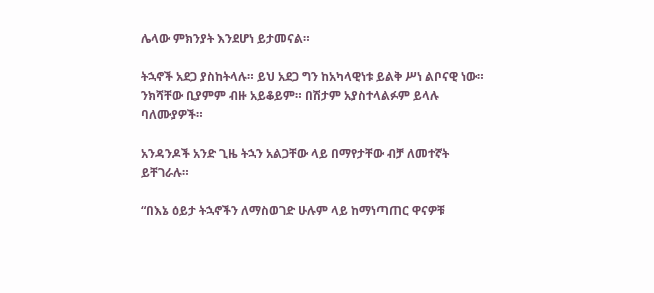ሌላው ምክንያት እንደሆነ ይታመናል።

ትኋኖች አደጋ ያስከትላሉ። ይህ አደጋ ግን ከአካላዊነቱ ይልቅ ሥነ ልቦናዊ ነው። ንክሻቸው ቢያምም ብዙ አይቆይም። በሽታም አያስተላልፉም ይላሉ ባለሙያዎች።

አንዳንዶች አንድ ጊዜ ትኋን አልጋቸው ላይ በማየታቸው ብቻ ለመተኛት ይቸገራሉ።

“በእኔ ዕይታ ትኋኖችን ለማስወገድ ሁሉም ላይ ከማነጣጠር ዋናዎቹ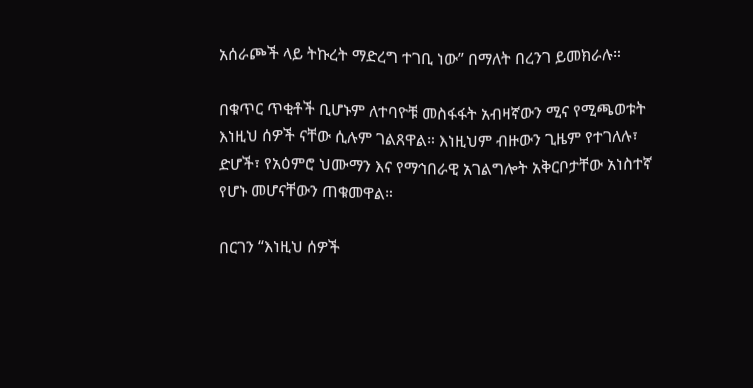አሰራጮች ላይ ትኩረት ማድረግ ተገቢ ነው” በማለት በረንገ ይመክራሉ።

በቁጥር ጥቂቶች ቢሆኑም ለተባዮቹ መስፋፋት አብዛኛውን ሚና የሚጫወቱት እነዚህ ሰዎች ናቸው ሲሉም ገልጸዋል። እነዚህም ብዙውን ጊዜም የተገለሉ፣ ድሆች፣ የአዕምሮ ህሙማን እና የማኅበራዊ አገልግሎት አቅርቦታቸው አነስተኛ የሆኑ መሆናቸውን ጠቁመዋል።

በርገን “እነዚህ ሰዎች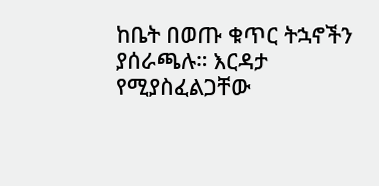ከቤት በወጡ ቁጥር ትኋኖችን ያሰራጫሉ። እርዳታ የሚያስፈልጋቸው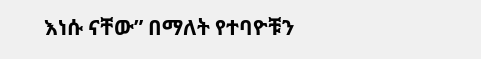እነሱ ናቸው” በማለት የተባዮቹን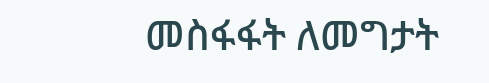መስፋፋት ለመግታት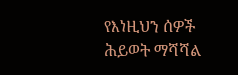የእነዚህን ሰዎች ሕይወት ማሻሻል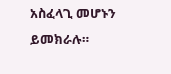አስፈላጊ መሆኑን ይመክራሉ።